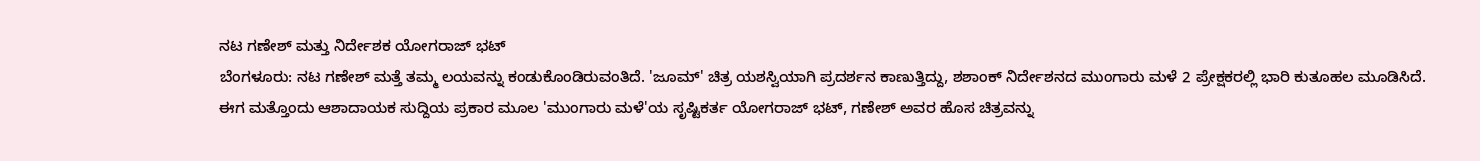ನಟ ಗಣೇಶ್ ಮತ್ತು ನಿರ್ದೇಶಕ ಯೋಗರಾಜ್ ಭಟ್
ಬೆಂಗಳೂರು: ನಟ ಗಣೇಶ್ ಮತ್ತೆ ತಮ್ಮ ಲಯವನ್ನು ಕಂಡುಕೊಂಡಿರುವಂತಿದೆ. 'ಜೂಮ್' ಚಿತ್ರ ಯಶಸ್ವಿಯಾಗಿ ಪ್ರದರ್ಶನ ಕಾಣುತ್ತಿದ್ದು, ಶಶಾಂಕ್ ನಿರ್ದೇಶನದ ಮುಂಗಾರು ಮಳೆ 2 ಪ್ರೇಕ್ಷಕರಲ್ಲಿ ಭಾರಿ ಕುತೂಹಲ ಮೂಡಿಸಿದೆ.
ಈಗ ಮತ್ತೊಂದು ಆಶಾದಾಯಕ ಸುದ್ದಿಯ ಪ್ರಕಾರ ಮೂಲ 'ಮುಂಗಾರು ಮಳೆ'ಯ ಸೃಷ್ಟಿಕರ್ತ ಯೋಗರಾಜ್ ಭಟ್, ಗಣೇಶ್ ಅವರ ಹೊಸ ಚಿತ್ರವನ್ನು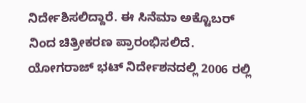ನಿರ್ದೇಶಿಸಲಿದ್ದಾರೆ. ಈ ಸಿನೆಮಾ ಅಕ್ಟೊಬರ್ ನಿಂದ ಚಿತ್ರೀಕರಣ ಪ್ರಾರಂಭಿಸಲಿದೆ.
ಯೋಗರಾಜ್ ಭಟ್ ನಿರ್ದೇಶನದಲ್ಲಿ 2006 ರಲ್ಲಿ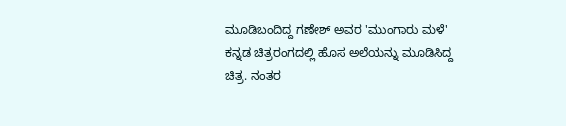ಮೂಡಿಬಂದಿದ್ದ ಗಣೇಶ್ ಅವರ 'ಮುಂಗಾರು ಮಳೆ' ಕನ್ನಡ ಚಿತ್ರರಂಗದಲ್ಲಿ ಹೊಸ ಅಲೆಯನ್ನು ಮೂಡಿಸಿದ್ದ ಚಿತ್ರ. ನಂತರ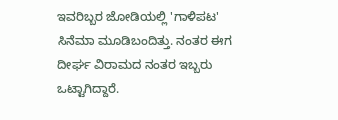ಇವರಿಬ್ಬರ ಜೋಡಿಯಲ್ಲಿ 'ಗಾಳಿಪಟ' ಸಿನೆಮಾ ಮೂಡಿಬಂದಿತ್ತು. ನಂತರ ಈಗ ದೀರ್ಘ ವಿರಾಮದ ನಂತರ ಇಬ್ಬರು ಒಟ್ಟಾಗಿದ್ದಾರೆ.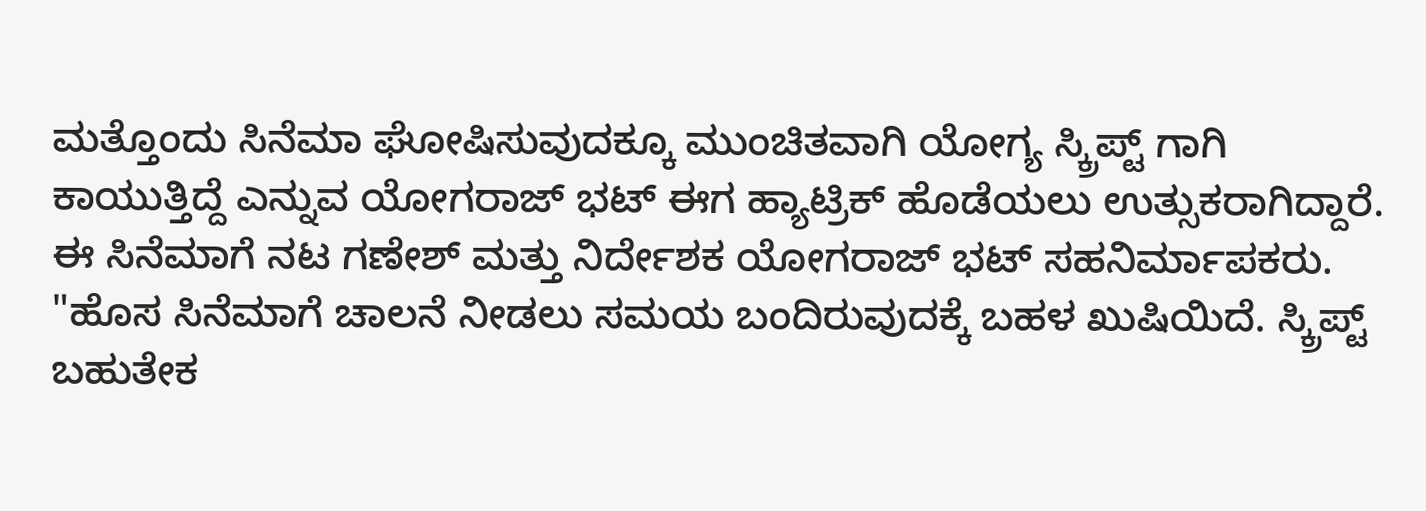ಮತ್ತೊಂದು ಸಿನೆಮಾ ಘೋಷಿಸುವುದಕ್ಕೂ ಮುಂಚಿತವಾಗಿ ಯೋಗ್ಯ ಸ್ಕ್ರಿಪ್ಟ್ ಗಾಗಿ ಕಾಯುತ್ತಿದ್ದೆ ಎನ್ನುವ ಯೋಗರಾಜ್ ಭಟ್ ಈಗ ಹ್ಯಾಟ್ರಿಕ್ ಹೊಡೆಯಲು ಉತ್ಸುಕರಾಗಿದ್ದಾರೆ. ಈ ಸಿನೆಮಾಗೆ ನಟ ಗಣೇಶ್ ಮತ್ತು ನಿರ್ದೇಶಕ ಯೋಗರಾಜ್ ಭಟ್ ಸಹನಿರ್ಮಾಪಕರು.
"ಹೊಸ ಸಿನೆಮಾಗೆ ಚಾಲನೆ ನೀಡಲು ಸಮಯ ಬಂದಿರುವುದಕ್ಕೆ ಬಹಳ ಖುಷಿಯಿದೆ. ಸ್ಕ್ರಿಪ್ಟ್ ಬಹುತೇಕ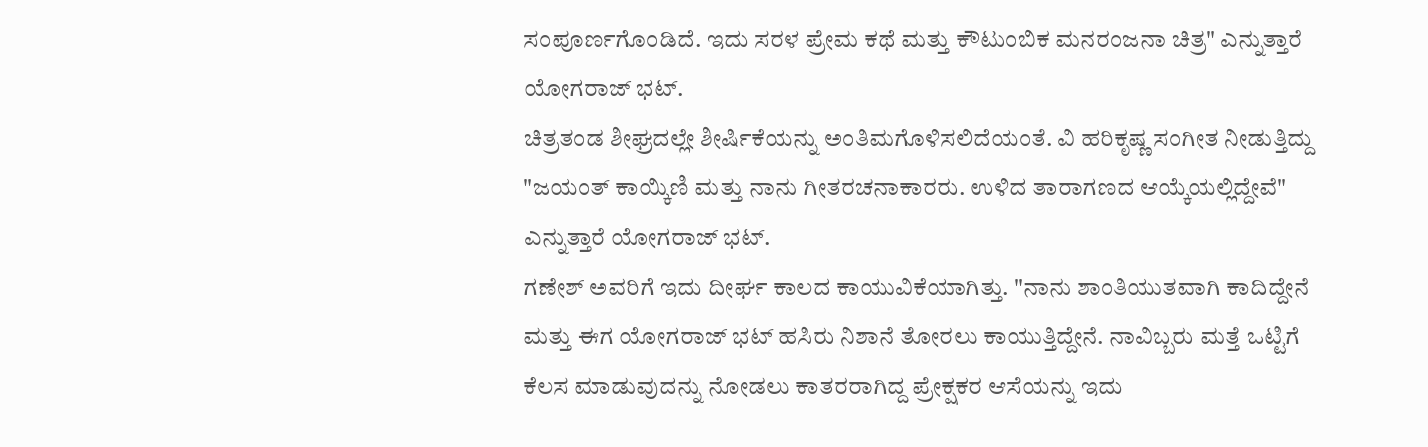ಸಂಪೂರ್ಣಗೊಂಡಿದೆ. ಇದು ಸರಳ ಪ್ರೇಮ ಕಥೆ ಮತ್ತು ಕೌಟುಂಬಿಕ ಮನರಂಜನಾ ಚಿತ್ರ" ಎನ್ನುತ್ತಾರೆ ಯೋಗರಾಜ್ ಭಟ್.
ಚಿತ್ರತಂಡ ಶೀಘ್ರದಲ್ಲೇ ಶೀರ್ಷಿಕೆಯನ್ನು ಅಂತಿಮಗೊಳಿಸಲಿದೆಯಂತೆ. ವಿ ಹರಿಕೃಷ್ಣ ಸಂಗೀತ ನೀಡುತ್ತಿದ್ದು "ಜಯಂತ್ ಕಾಯ್ಕಿಣಿ ಮತ್ತು ನಾನು ಗೀತರಚನಾಕಾರರು. ಉಳಿದ ತಾರಾಗಣದ ಆಯ್ಕೆಯಲ್ಲಿದ್ದೇವೆ" ಎನ್ನುತ್ತಾರೆ ಯೋಗರಾಜ್ ಭಟ್.
ಗಣೇಶ್ ಅವರಿಗೆ ಇದು ದೀರ್ಘ ಕಾಲದ ಕಾಯುವಿಕೆಯಾಗಿತ್ತು. "ನಾನು ಶಾಂತಿಯುತವಾಗಿ ಕಾದಿದ್ದೇನೆ ಮತ್ತು ಈಗ ಯೋಗರಾಜ್ ಭಟ್ ಹಸಿರು ನಿಶಾನೆ ತೋರಲು ಕಾಯುತ್ತಿದ್ದೇನೆ. ನಾವಿಬ್ಬರು ಮತ್ತೆ ಒಟ್ಟಿಗೆ ಕೆಲಸ ಮಾಡುವುದನ್ನು ನೋಡಲು ಕಾತರರಾಗಿದ್ದ ಪ್ರೇಕ್ಷಕರ ಆಸೆಯನ್ನು ಇದು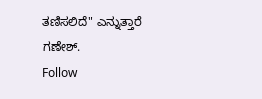ತಣಿಸಲಿದೆ" ಎನ್ನುತ್ತಾರೆ ಗಣೇಶ್.
Follow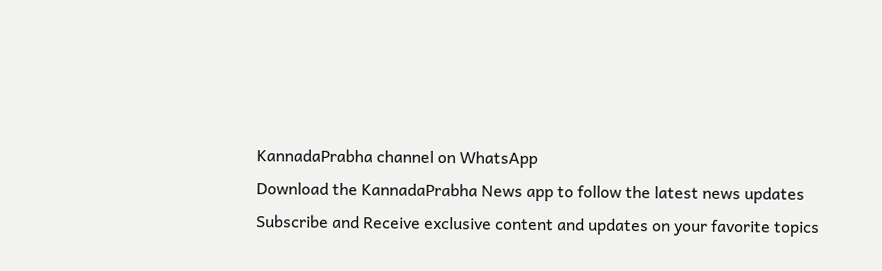KannadaPrabha channel on WhatsApp
Download the KannadaPrabha News app to follow the latest news updates
Subscribe and Receive exclusive content and updates on your favorite topics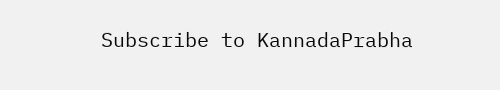Subscribe to KannadaPrabha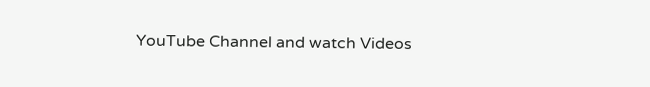YouTube Channel and watch Videos